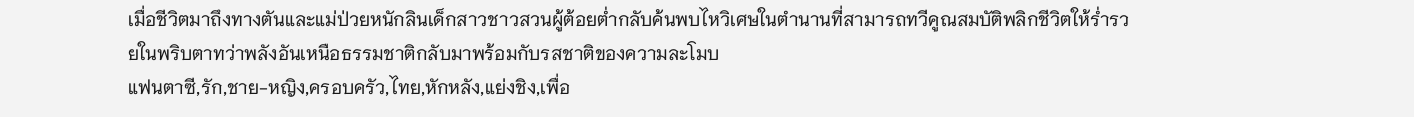เมื่อชีวิตมาถึงทางตันและแม่ป่วยหนักลินเด็กสาวชาวสวนผู้ต้อยต่ำกลับค้นพบไหวิเศษในตำนานที่สามารถทวีคูณสมบัติพลิกชีวิตให้ร่ำรวยในพริบตาทว่าพลังอันเหนือธรรมชาติกลับมาพร้อมกับรสชาติของความละโมบ
แฟนตาซี,รัก,ชาย-หญิง,ครอบครัว,ไทย,หักหลัง,แย่งชิง,เพื่อ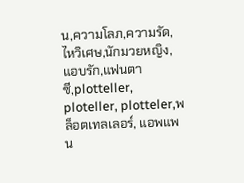น,ความโลภ,ความรัด,ไหวิเศษ,นักมวยหญิง,แอบรัก,แฟนตาซี,plotteller, ploteller, plotteler,พล็อตเทลเลอร์, แอพแพน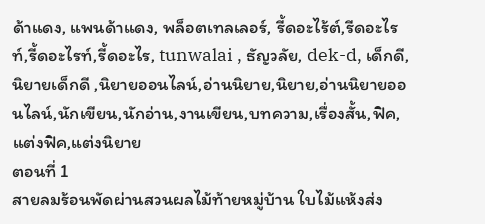ด้าแดง, แพนด้าแดง, พล็อตเทลเลอร์, รี้ดอะไร้ต์,รีดอะไรท์,รี้ดอะไรท์,รี้ดอะไร, tunwalai , ธัญวลัย, dek-d, เด็กดี, นิยายเด็กดี ,นิยายออนไลน์,อ่านนิยาย,นิยาย,อ่านนิยายออนไลน์,นักเขียน,นักอ่าน,งานเขียน,บทความ,เรื่องสั้น,ฟิค,แต่งฟิค,แต่งนิยาย
ตอนที่ 1
สายลมร้อนพัดผ่านสวนผลไม้ท้ายหมู่บ้าน ใบไม้แห้งส่ง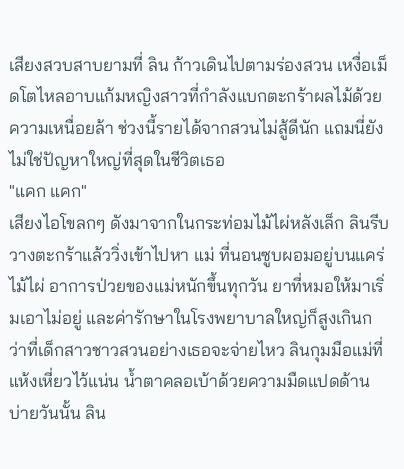เสียงสวบสาบยามที่ ลิน ก้าวเดินไปตามร่องสวน เหงื่อเม็ดโตไหลอาบแก้มหญิงสาวที่กำลังแบกตะกร้าผลไม้ด้วยความเหนื่อยล้า ช่วงนี้รายได้จากสวนไม่สู้ดีนัก แถมนี่ยังไม่ใช่ปัญหาใหญ่ที่สุดในชีวิตเธอ
"แคก แคก"
เสียงไอโขลกๆ ดังมาจากในกระท่อมไม้ไผ่หลังเล็ก ลินรีบวางตะกร้าแล้ววิ่งเข้าไปหา แม่ ที่นอนซูบผอมอยู่บนแคร่ไม้ไผ่ อาการป่วยของแม่หนักขึ้นทุกวัน ยาที่หมอให้มาเริ่มเอาไม่อยู่ และค่ารักษาในโรงพยาบาลใหญ่ก็สูงเกินกว่าที่เด็กสาวชาวสวนอย่างเธอจะจ่ายไหว ลินกุมมือแม่ที่แห้งเหี่ยวไว้แน่น น้ำตาคลอเบ้าด้วยความมืดแปดด้าน
บ่ายวันนั้น ลิน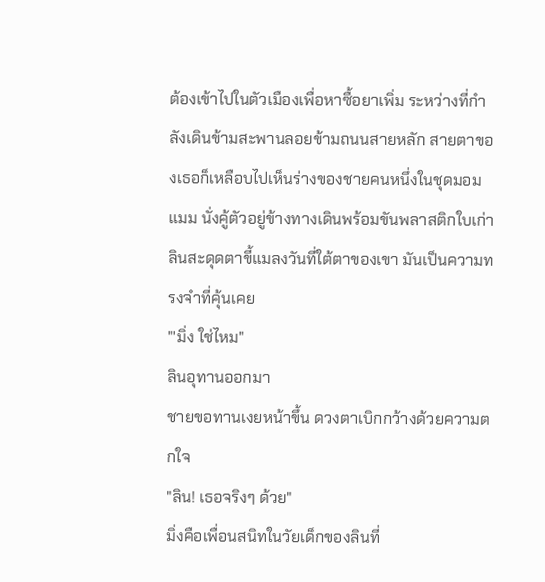ต้องเข้าไปในตัวเมืองเพื่อหาซื้อยาเพิ่ม ระหว่างที่กำลังเดินข้ามสะพานลอยข้ามถนนสายหลัก สายตาของเธอก็เหลือบไปเห็นร่างของชายคนหนึ่งในชุดมอมแมม นั่งคู้ตัวอยู่ข้างทางเดินพร้อมขันพลาสติกใบเก่า ลินสะดุดตาขี้แมลงวันที่ใต้ตาของเขา มันเป็นความทรงจำที่คุ้นเคย
"'มิ่ง ใช่ไหม"
ลินอุทานออกมา
ชายขอทานเงยหน้าขึ้น ดวงตาเบิกกว้างด้วยความตกใจ
"ลิน! เธอจริงๆ ด้วย"
มิ่งคือเพื่อนสนิทในวัยเด็กของลินที่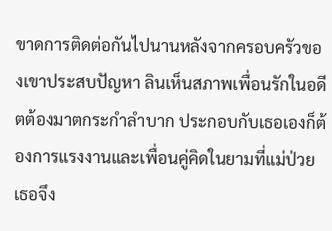ขาดการติดต่อกันไปนานหลังจากครอบครัวของเขาประสบปัญหา ลินเห็นสภาพเพื่อนรักในอดีตต้องมาตกระกำลำบาก ประกอบกับเธอเองก็ต้องการแรงงานและเพื่อนคู่คิดในยามที่แม่ป่วย เธอจึง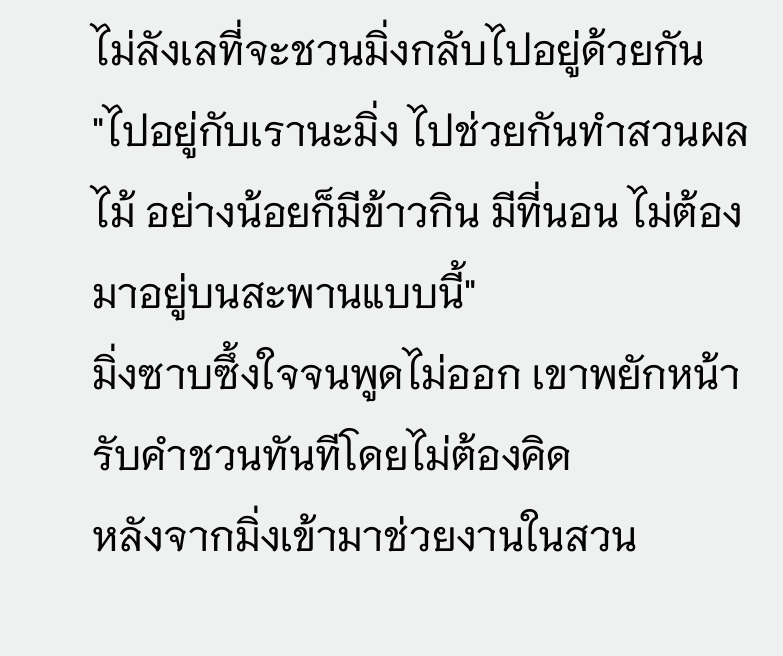ไม่ลังเลที่จะชวนมิ่งกลับไปอยู่ด้วยกัน
"ไปอยู่กับเรานะมิ่ง ไปช่วยกันทำสวนผลไม้ อย่างน้อยก็มีข้าวกิน มีที่นอน ไม่ต้องมาอยู่บนสะพานแบบนี้"
มิ่งซาบซึ้งใจจนพูดไม่ออก เขาพยักหน้ารับคำชวนทันทีโดยไม่ต้องคิด
หลังจากมิ่งเข้ามาช่วยงานในสวน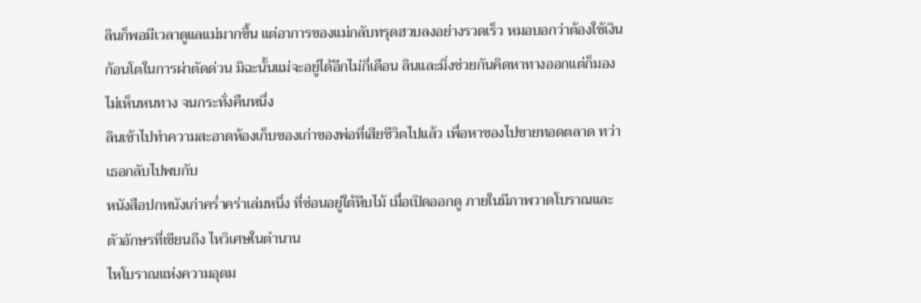ลินก็พอมีเวลาดูแลแม่มากขึ้น แต่อาการของแม่กลับทรุดฮวบลงอย่างรวดเร็ว หมอบอกว่าต้องใช้เงินก้อนโตในการผ่าตัดด่วน มิฉะนั้นแม่จะอยู่ได้อีกไม่กี่เดือน ลินและมิ่งช่วยกันคิดหาทางออกแต่ก็มองไม่เห็นหนทาง จนกระทั่งคืนหนึ่ง
ลินเข้าไปทำความสะอาดห้องเก็บของเก่าของพ่อที่เสียชีวิตไปแล้ว เพื่อหาของไปขายทอดตลาด ทว่าเธอกลับไปพบกับ
หนังสือปกหนังเก่าคร่ำคร่าเล่มหนึ่ง ที่ซ่อนอยู่ใต้หีบไม้ เมื่อเปิดออกดู ภายในมีภาพวาดโบราณและตัวอักษรที่เขียนถึง ไหวิเศษในตำนาน
ไหโบราณแห่งความอุดม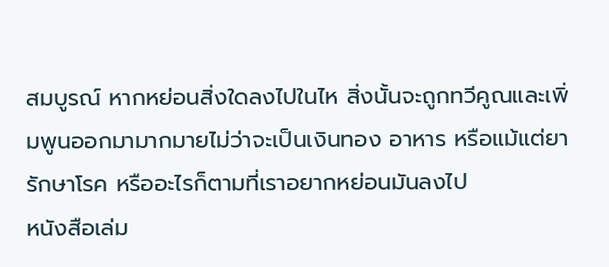สมบูรณ์ หากหย่อนสิ่งใดลงไปในไห สิ่งนั้นจะถูกทวีคูณและเพิ่มพูนออกมามากมายไม่ว่าจะเป็นเงินทอง อาหาร หรือแม้แต่ยารักษาโรค หรืออะไรก็ตามที่เราอยากหย่อนมันลงไป
หนังสือเล่ม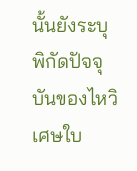นั้นยังระบุพิกัดปัจจุบันของไหวิเศษใบ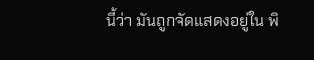นี้ว่า มันถูกจัดแสดงอยู่ใน พิ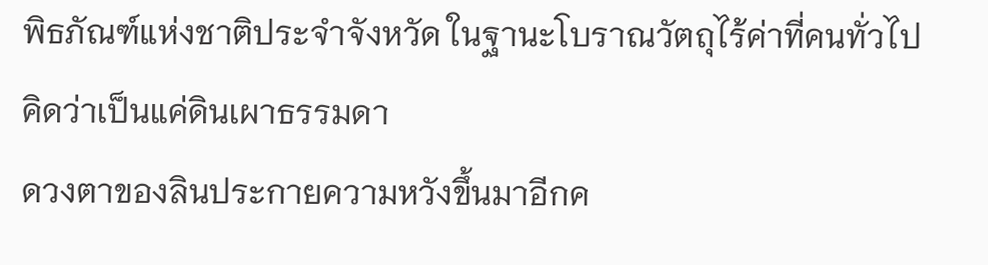พิธภัณฑ์แห่งชาติประจำจังหวัด ในฐานะโบราณวัตถุไร้ค่าที่คนทั่วไปคิดว่าเป็นแค่ดินเผาธรรมดา
ดวงตาของลินประกายความหวังขึ้นมาอีกค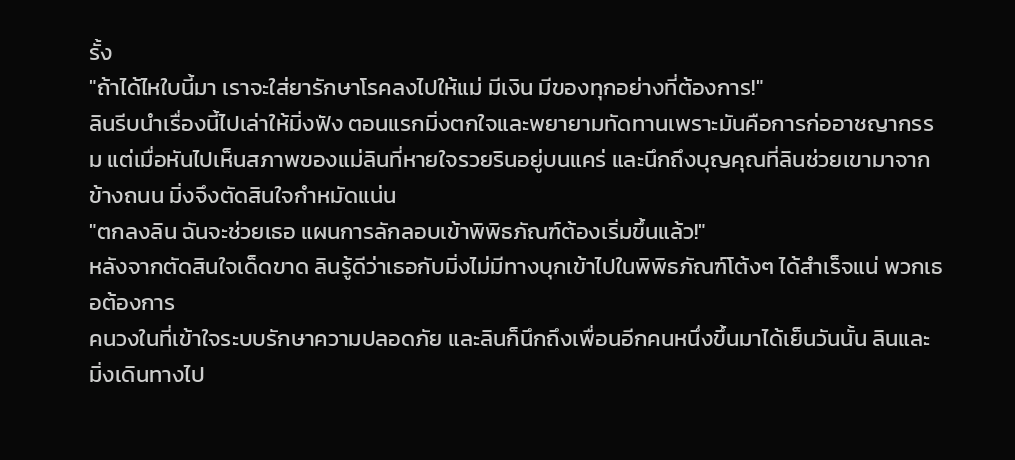รั้ง
"ถ้าได้ไหใบนี้มา เราจะใส่ยารักษาโรคลงไปให้แม่ มีเงิน มีของทุกอย่างที่ต้องการ!"
ลินรีบนำเรื่องนี้ไปเล่าให้มิ่งฟัง ตอนแรกมิ่งตกใจและพยายามทัดทานเพราะมันคือการก่ออาชญากรรม แต่เมื่อหันไปเห็นสภาพของแม่ลินที่หายใจรวยรินอยู่บนแคร่ และนึกถึงบุญคุณที่ลินช่วยเขามาจากข้างถนน มิ่งจึงตัดสินใจกำหมัดแน่น
"ตกลงลิน ฉันจะช่วยเธอ แผนการลักลอบเข้าพิพิธภัณฑ์ต้องเริ่มขึ้นแล้ว!"
หลังจากตัดสินใจเด็ดขาด ลินรู้ดีว่าเธอกับมิ่งไม่มีทางบุกเข้าไปในพิพิธภัณฑ์โต้งๆ ได้สำเร็จแน่ พวกเธอต้องการ
คนวงในที่เข้าใจระบบรักษาความปลอดภัย และลินก็นึกถึงเพื่อนอีกคนหนึ่งขึ้นมาได้เย็นวันนั้น ลินและมิ่งเดินทางไป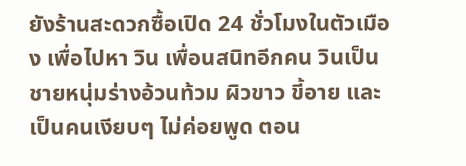ยังร้านสะดวกซื้อเปิด 24 ชั่วโมงในตัวเมือง เพื่อไปหา วิน เพื่อนสนิทอีกคน วินเป็นชายหนุ่มร่างอ้วนท้วม ผิวขาว ขี้อาย และเป็นคนเงียบๆ ไม่ค่อยพูด ตอน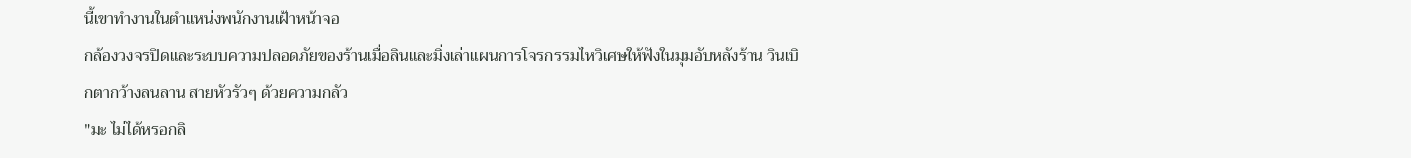นี้เขาทำงานในตำแหน่งพนักงานเฝ้าหน้าจอ
กล้องวงจรปิดและระบบความปลอดภัยของร้านเมื่อลินและมิ่งเล่าแผนการโจรกรรมไหวิเศษให้ฟังในมุมอับหลังร้าน วินเบิกตากว้างลนลาน สายหัวรัวๆ ด้วยความกลัว
"มะ ไม่ได้หรอกลิ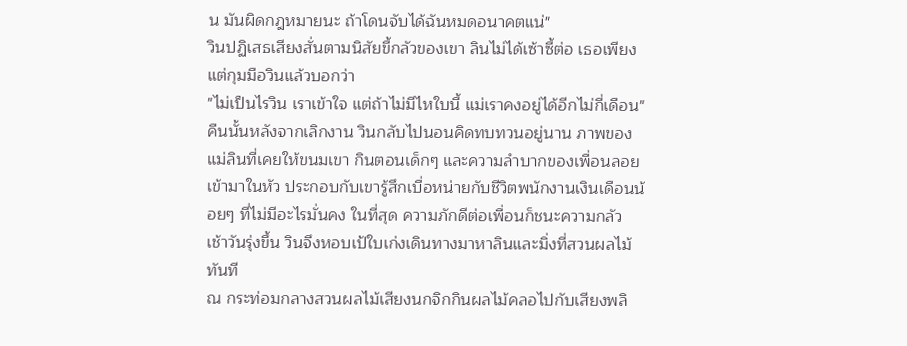น มันผิดกฎหมายนะ ถ้าโดนจับได้ฉันหมดอนาคตแน่"
วินปฏิเสธเสียงสั่นตามนิสัยขี้กลัวของเขา ลินไม่ได้เซ้าซี้ต่อ เธอเพียงแต่กุมมือวินแล้วบอกว่า
"ไม่เป็นไรวิน เราเข้าใจ แต่ถ้าไม่มีไหใบนี้ แม่เราคงอยู่ได้อีกไม่กี่เดือน"
คืนนั้นหลังจากเลิกงาน วินกลับไปนอนคิดทบทวนอยู่นาน ภาพของแม่ลินที่เคยให้ขนมเขา กินตอนเด็กๆ และความลำบากของเพื่อนลอยเข้ามาในหัว ประกอบกับเขารู้สึกเบื่อหน่ายกับชีวิตพนักงานเงินเดือนน้อยๆ ที่ไม่มีอะไรมั่นคง ในที่สุด ความภักดีต่อเพื่อนก็ชนะความกลัว
เช้าวันรุ่งขึ้น วินจึงหอบเป้ใบเก่งเดินทางมาหาลินและมิ่งที่สวนผลไม้ทันที
ณ กระท่อมกลางสวนผลไม้เสียงนกจิกกินผลไม้คลอไปกับเสียงพลิ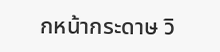กหน้ากระดาษ วิ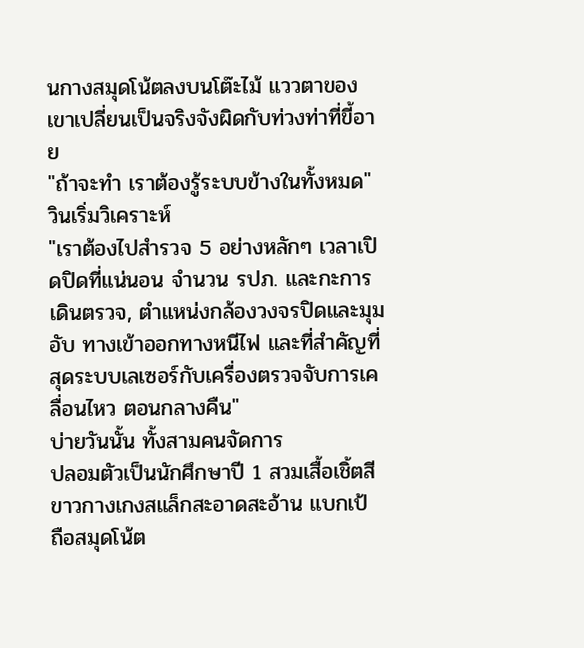นกางสมุดโน้ตลงบนโต๊ะไม้ แววตาของเขาเปลี่ยนเป็นจริงจังผิดกับท่วงท่าที่ขี้อาย
"ถ้าจะทำ เราต้องรู้ระบบข้างในทั้งหมด"
วินเริ่มวิเคราะห์
"เราต้องไปสำรวจ 5 อย่างหลักๆ เวลาเปิดปิดที่แน่นอน จำนวน รปภ. และกะการเดินตรวจ, ตำแหน่งกล้องวงจรปิดและมุมอับ ทางเข้าออกทางหนีไฟ และที่สำคัญที่สุดระบบเลเซอร์กับเครื่องตรวจจับการเคลื่อนไหว ตอนกลางคืน"
บ่ายวันนั้น ทั้งสามคนจัดการ
ปลอมตัวเป็นนักศึกษาปี 1 สวมเสื้อเชิ้ตสีขาวกางเกงสแล็กสะอาดสะอ้าน แบกเป้ ถือสมุดโน้ต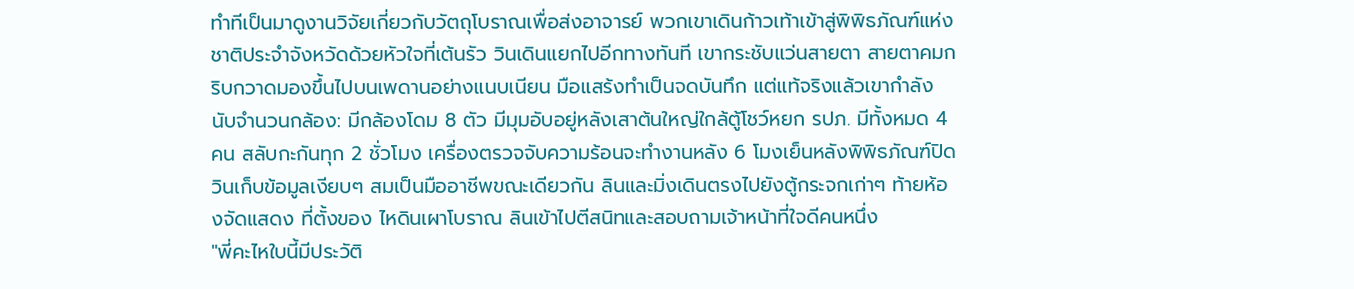ทำทีเป็นมาดูงานวิจัยเกี่ยวกับวัตถุโบราณเพื่อส่งอาจารย์ พวกเขาเดินก้าวเท้าเข้าสู่พิพิธภัณฑ์แห่งชาติประจำจังหวัดด้วยหัวใจที่เต้นรัว วินเดินแยกไปอีกทางทันที เขากระชับแว่นสายตา สายตาคมกริบกวาดมองขึ้นไปบนเพดานอย่างแนบเนียน มือแสร้งทำเป็นจดบันทึก แต่แท้จริงแล้วเขากำลังนับจำนวนกล้อง: มีกล้องโดม 8 ตัว มีมุมอับอยู่หลังเสาต้นใหญ่ใกล้ตู้โชว์หยก รปภ. มีทั้งหมด 4 คน สลับกะกันทุก 2 ชั่วโมง เครื่องตรวจจับความร้อนจะทำงานหลัง 6 โมงเย็นหลังพิพิธภัณฑ์ปิด วินเก็บข้อมูลเงียบๆ สมเป็นมืออาชีพขณะเดียวกัน ลินและมิ่งเดินตรงไปยังตู้กระจกเก่าๆ ท้ายห้องจัดแสดง ที่ตั้งของ ไหดินเผาโบราณ ลินเข้าไปตีสนิทและสอบถามเจ้าหน้าที่ใจดีคนหนึ่ง
"พี่คะไหใบนี้มีประวัติ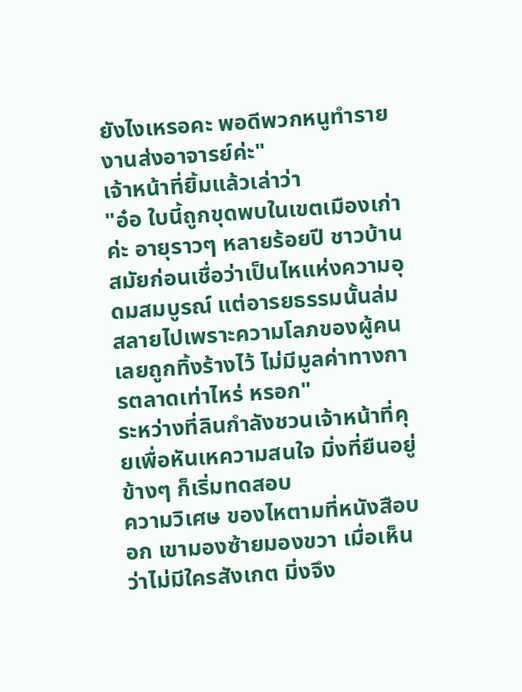ยังไงเหรอคะ พอดีพวกหนูทำรายงานส่งอาจารย์ค่ะ"
เจ้าหน้าที่ยิ้มแล้วเล่าว่า
"อ๋อ ใบนี้ถูกขุดพบในเขตเมืองเก่าค่ะ อายุราวๆ หลายร้อยปี ชาวบ้านสมัยก่อนเชื่อว่าเป็นไหแห่งความอุดมสมบูรณ์ แต่อารยธรรมนั้นล่มสลายไปเพราะความโลภของผู้คน เลยถูกทิ้งร้างไว้ ไม่มีมูลค่าทางการตลาดเท่าไหร่ หรอก"
ระหว่างที่ลินกำลังชวนเจ้าหน้าที่คุยเพื่อหันเหความสนใจ มิ่งที่ยืนอยู่ข้างๆ ก็เริ่มทดสอบ
ความวิเศษ ของไหตามที่หนังสือบอก เขามองซ้ายมองขวา เมื่อเห็นว่าไม่มีใครสังเกต มิ่งจึง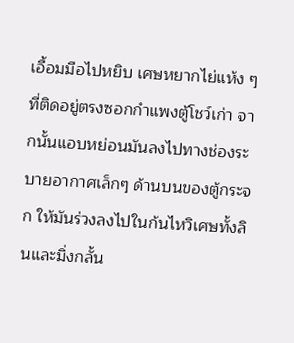เอื้อมมือไปหยิบ เศษหยากไย่แห้ง ๆ ที่ติดอยู่ตรงซอกกำแพงตู้โชว์เก่า จากนั้นแอบหย่อนมันลงไปทางช่องระบายอากาศเล็กๆ ด้านบนของตู้กระจก ให้มันร่วงลงไปในก้นไหวิเศษทั้งลินและมิ่งกลั้น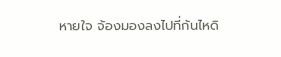หายใจ จ้องมองลงไปที่ก้นไหดิ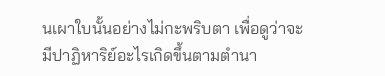นเผาใบนั้นอย่างไม่กะพริบตา เพื่อดูว่าจะมีปาฏิหาริย์อะไรเกิดขึ้นตามตำนา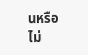นหรือไม่